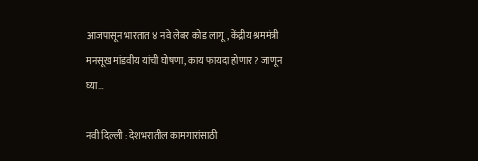आजपासून भारतात ४ नवे लेबर कोड लागू, केंद्रीय श्रममंत्री मनसूख मांडवीय यांची घोषणा, काय फायदा होणार? जाणून घ्या…

नवी दिल्ली : देशभरातील कामगारांसाठी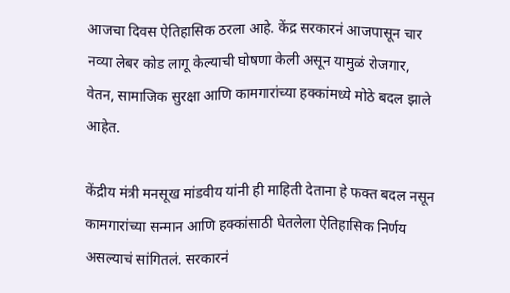आजचा दिवस ऐतिहासिक ठरला आहे. केंद्र सरकारनं आजपासून चार नव्या लेबर कोड लागू केल्याची घोषणा केली असून यामुळं रोजगार, वेतन, सामाजिक सुरक्षा आणि कामगारांच्या हक्कांमध्ये मोठे बदल झाले आहेत.

केंद्रीय मंत्री मनसूख मांडवीय यांनी ही माहिती देताना हे फक्त बदल नसून कामगारांच्या सन्मान आणि हक्कांसाठी घेतलेला ऐतिहासिक निर्णय असल्याचं सांगितलं. सरकारनं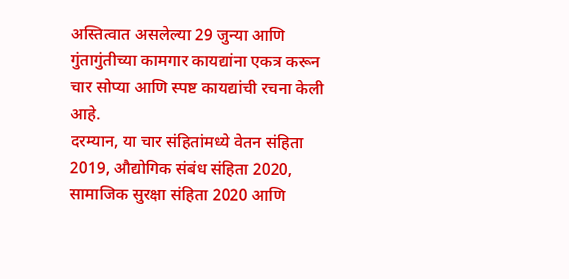अस्तित्वात असलेल्या 29 जुन्या आणि गुंतागुंतीच्या कामगार कायद्यांना एकत्र करून चार सोप्या आणि स्पष्ट कायद्यांची रचना केली आहे.
दरम्यान, या चार संहितांमध्ये वेतन संहिता 2019, औद्योगिक संबंध संहिता 2020, सामाजिक सुरक्षा संहिता 2020 आणि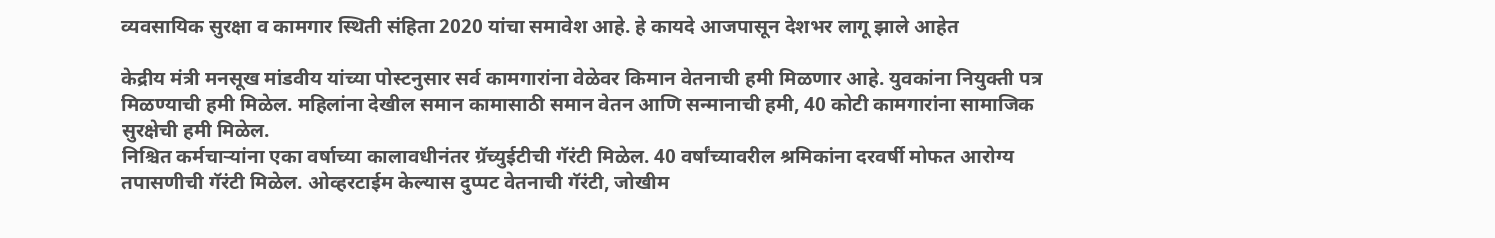व्यवसायिक सुरक्षा व कामगार स्थिती संहिता 2020 यांचा समावेश आहे. हे कायदे आजपासून देशभर लागू झाले आहेत

केद्रीय मंत्री मनसूख मांडवीय यांच्या पोस्टनुसार सर्व कामगारांना वेळेवर किमान वेतनाची हमी मिळणार आहे. युवकांना नियुक्ती पत्र मिळण्याची हमी मिळेल. महिलांना देखील समान कामासाठी समान वेतन आणि सन्मानाची हमी, 40 कोटी कामगारांना सामाजिक सुरक्षेची हमी मिळेल.
निश्चित कर्मचाऱ्यांना एका वर्षाच्या कालावधीनंतर ग्रॅच्युईटीची गॅरंटी मिळेल. 40 वर्षांच्यावरील श्रमिकांना दरवर्षी मोफत आरोग्य तपासणीची गॅरंटी मिळेल. ओव्हरटाईम केल्यास दुप्पट वेतनाची गॅरंटी, जोखीम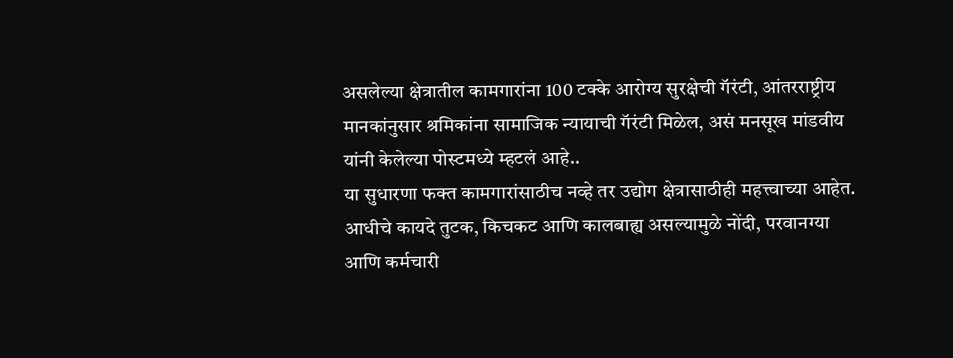असलेल्या क्षेत्रातील कामगारांना 100 टक्के आरोग्य सुरक्षेची गॅरंटी, आंतरराष्ट्रीय मानकांनुसार श्रमिकांना सामाजिक न्यायाची गॅरंटी मिळेल, असं मनसूख मांडवीय यांनी केलेल्या पोस्टमध्ये म्हटलं आहे..
या सुधारणा फक्त कामगारांसाठीच नव्हे तर उद्योग क्षेत्रासाठीही महत्त्वाच्या आहेत. आधीचे कायदे तुटक, किचकट आणि कालबाह्य असल्यामुळे नोंदी, परवानग्या आणि कर्मचारी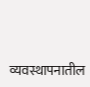व्यवस्थापनातील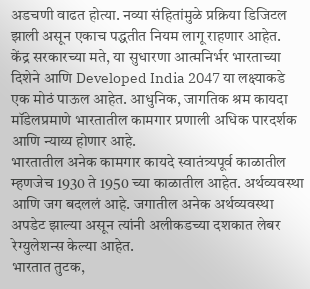अडचणी वाढत होत्या. नव्या संहितांमुळे प्रक्रिया डिजिटल झाली असून एकाच पद्धतीत नियम लागू राहणार आहेत.
केंद्र सरकारच्या मते, या सुधारणा आत्मनिर्भर भारताच्या दिशेने आणि Developed India 2047 या लक्ष्याकडे एक मोठं पाऊल आहेत. आधुनिक, जागतिक श्रम कायदा मॉडेलप्रमाणे भारतातील कामगार प्रणाली अधिक पारदर्शक आणि न्याय्य होणार आहे.
भारतातील अनेक कामगार कायदे स्वातंत्र्यपूर्व काळातील म्हणजेच 1930 ते 1950 च्या काळातील आहेत. अर्थव्यवस्था आणि जग बदललं आहे. जगातील अनेक अर्थव्यवस्था अपडेट झाल्या असून त्यांनी अलीकडच्या दशकात लेबर रेग्युलेशन्स केल्या आहेत.
भारतात तुटक,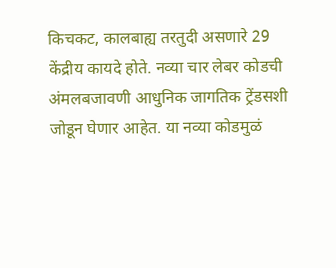किचकट, कालबाह्य तरतुदी असणारे 29 केंद्रीय कायदे होते. नव्या चार लेबर कोडची अंमलबजावणी आधुनिक जागतिक ट्रेंडसशी जोडून घेणार आहेत. या नव्या कोडमुळं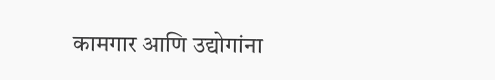कामगार आणि उद्योगांना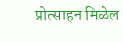प्रोत्साहन मिळेल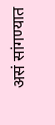असं सांगण्यात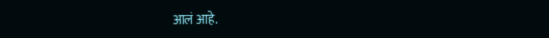आलं आहे.